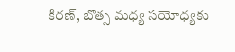కిరణ్, బొత్స మధ్య సయోధ్యకు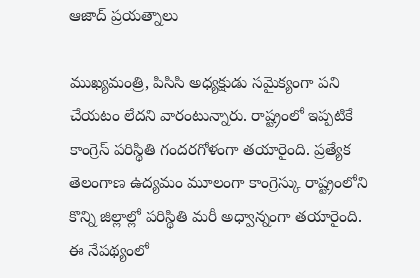ఆజాద్ ప్రయత్నాలు

ముఖ్యమంత్రి, పిసిసి అధ్యక్షుడు సమైక్యంగా పని చేయటం లేదని వారంటున్నారు. రాష్ట్రంలో ఇప్పటికే కాంగ్రెస్ పరిస్థితి గందరగోళంగా తయారైంది. ప్రత్యేక తెలంగాణ ఉద్యమం మూలంగా కాంగ్రెస్కు రాష్ట్రంలోని కొన్ని జిల్లాల్లో పరిస్థితి మరీ అధ్వాన్నంగా తయారైంది. ఈ నేపథ్యంలో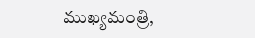ముఖ్యమంత్రి,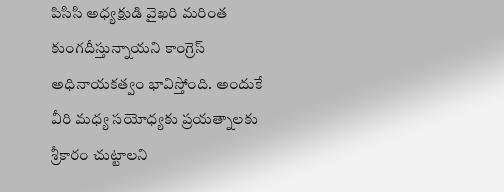పిసిసి అధ్యక్షుడి వైఖరి మరింత కుంగదీస్తున్నాయని కాంగ్రెస్ అధినాయకత్వం భావిస్తోంది. అందుకే వీరి మధ్య సయోధ్యకు ప్రయత్నాలకు శ్రీకారం చుట్టాలని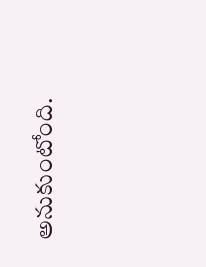అనుకుంటోంది.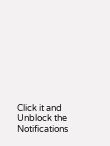Click it and Unblock the Notifications